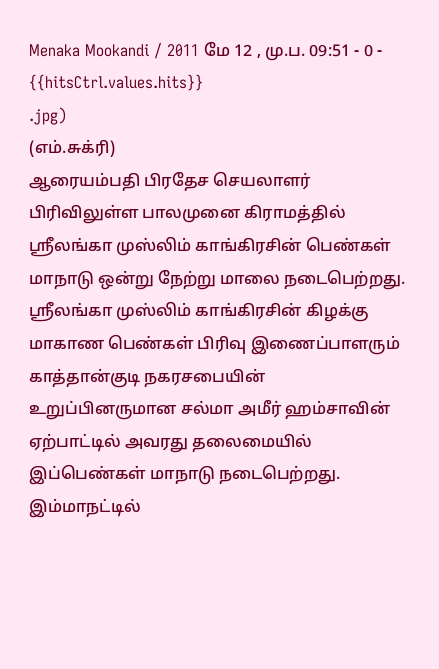Menaka Mookandi / 2011 மே 12 , மு.ப. 09:51 - 0 - {{hitsCtrl.values.hits}}
.jpg)
(எம்.சுக்ரி)
ஆரையம்பதி பிரதேச செயலாளர் பிரிவிலுள்ள பாலமுனை கிராமத்தில் ஸ்ரீலங்கா முஸ்லிம் காங்கிரசின் பெண்கள் மாநாடு ஒன்று நேற்று மாலை நடைபெற்றது. ஸ்ரீலங்கா முஸ்லிம் காங்கிரசின் கிழக்கு மாகாண பெண்கள் பிரிவு இணைப்பாளரும் காத்தான்குடி நகரசபையின் உறுப்பினருமான சல்மா அமீர் ஹம்சாவின் ஏற்பாட்டில் அவரது தலைமையில் இப்பெண்கள் மாநாடு நடைபெற்றது.
இம்மாநட்டில்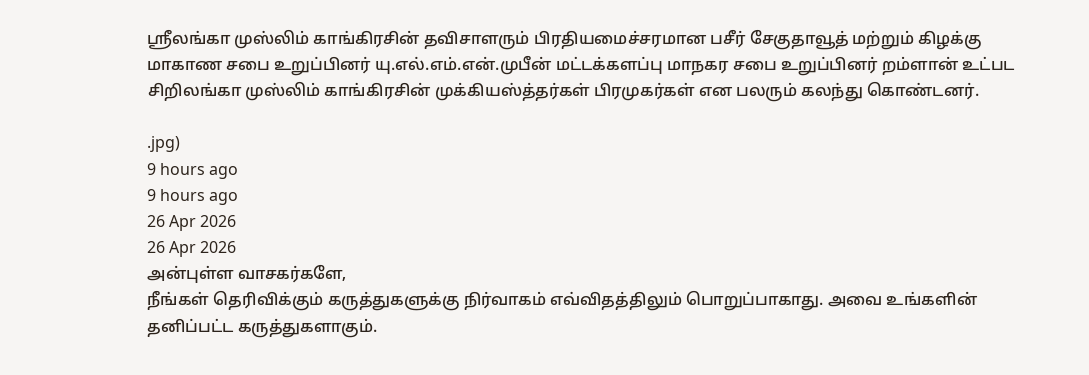ஸ்ரீலங்கா முஸ்லிம் காங்கிரசின் தவிசாளரும் பிரதியமைச்சரமான பசீர் சேகுதாவூத் மற்றும் கிழக்கு மாகாண சபை உறுப்பினர் யு.எல்.எம்.என்.முபீன் மட்டக்களப்பு மாநகர சபை உறுப்பினர் றம்ளான் உட்பட சிறிலங்கா முஸ்லிம் காங்கிரசின் முக்கியஸ்த்தர்கள் பிரமுகர்கள் என பலரும் கலந்து கொண்டனர்.

.jpg)
9 hours ago
9 hours ago
26 Apr 2026
26 Apr 2026
அன்புள்ள வாசகர்களே,
நீங்கள் தெரிவிக்கும் கருத்துகளுக்கு நிர்வாகம் எவ்விதத்திலும் பொறுப்பாகாது. அவை உங்களின் தனிப்பட்ட கருத்துகளாகும்.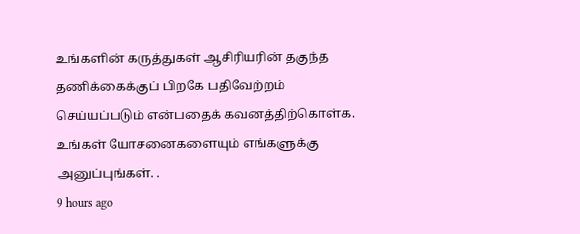உங்களின் கருத்துகள் ஆசிரியரின் தகுந்த தணிக்கைக்குப் பிறகே பதிவேற்றம் செய்யப்படும் என்பதைக் கவனத்திற்கொள்க. உங்கள் யோசனைகளையும் எங்களுக்கு அனுப்புங்கள். .
9 hours ago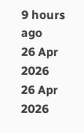9 hours ago
26 Apr 2026
26 Apr 2026